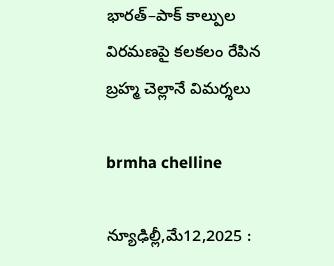భారత్–పాక్ కాల్పుల విరమణపై కలకలం రేపిన బ్రహ్మ చెల్లానే విమర్శలు

brmha chelline

న్యూఢిల్లీ,మే12,2025 :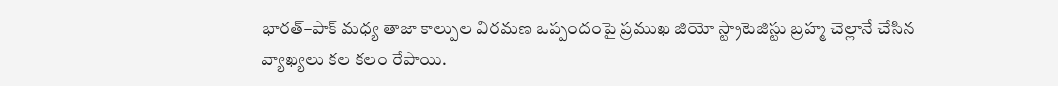భారత్–పాక్ మధ్య తాజా కాల్పుల విరమణ ఒప్పందంపై ప్రముఖ జియో స్ట్రాటెజిస్టు బ్రహ్మ చెల్లానే చేసిన వ్యాఖ్యలు కల కలం రేపాయి.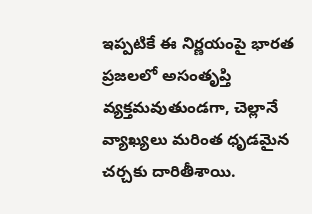ఇప్పటికే ఈ నిర్ణయంపై భారత ప్రజలలో అసంతృప్తి వ్యక్తమవుతుండగా, చెల్లానే వ్యాఖ్యలు మరింత ధృడమైన చర్చకు దారితీశాయి.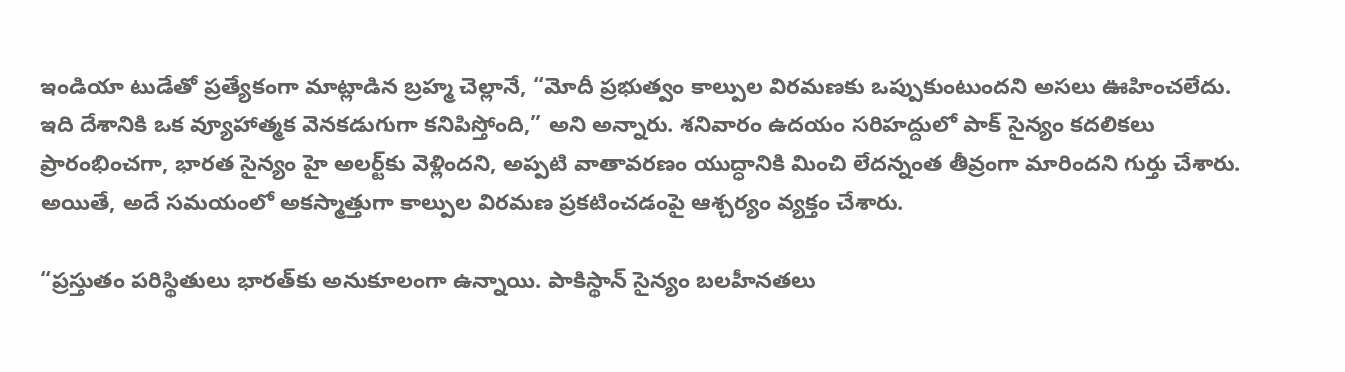ఇండియా టుడేతో ప్రత్యేకంగా మాట్లాడిన బ్రహ్మ చెల్లానే, “మోదీ ప్రభుత్వం కాల్పుల విరమణకు ఒప్పుకుంటుందని అసలు ఊహించలేదు. ఇది దేశానికి ఒక వ్యూహాత్మక వెనకడుగుగా కనిపిస్తోంది,” అని అన్నారు. శనివారం ఉదయం సరిహద్దులో పాక్ సైన్యం కదలికలు ప్రారంభించగా, భారత సైన్యం హై అలర్ట్‌కు వెళ్లిందని, అప్పటి వాతావరణం యుద్ధానికి మించి లేదన్నంత తీవ్రంగా మారిందని గుర్తు చేశారు. అయితే, అదే సమయంలో అకస్మాత్తుగా కాల్పుల విరమణ ప్రకటించడంపై ఆశ్చర్యం వ్యక్తం చేశారు.

“ప్రస్తుతం పరిస్థితులు భారత్‌కు అనుకూలంగా ఉన్నాయి. పాకిస్థాన్ సైన్యం బలహీనతలు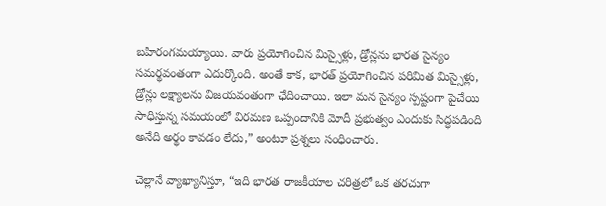బహిరంగమయ్యాయి. వారు ప్రయోగించిన మిస్సైళ్లు, డ్రోన్లను భారత సైన్యం సమర్థవంతంగా ఎదుర్కొంది. అంతే కాక, భారత్ ప్రయోగించిన పరిమిత మిస్సైళ్లు, డ్రోన్లు లక్ష్యాలను విజయవంతంగా ఛేదించాయి. ఇలా మన సైన్యం స్పష్టంగా పైచేయి సాధిస్తున్న సమయంలో విరమణ ఒప్పందానికి మోదీ ప్రభుత్వం ఎందుకు సిద్ధపడింది అనేది అర్థం కావడం లేదు,” అంటూ ప్రశ్నలు సంధించారు.

చెల్లానే వ్యాఖ్యానిస్తూ, “ఇది భారత రాజకీయాల చరిత్రలో ఒక తరచుగా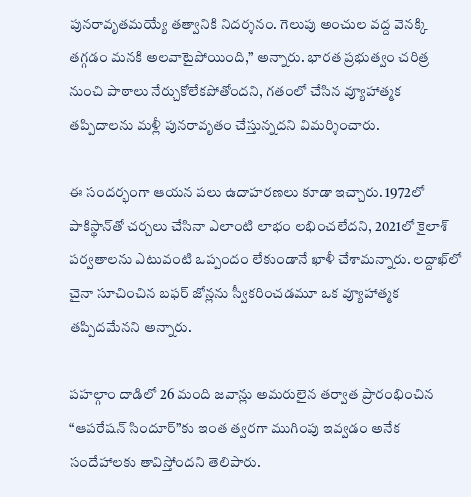పునరావృతమయ్యే తత్వానికి నిదర్శనం. గెలుపు అంచుల వద్ద వెనక్కి తగ్గడం మనకి అలవాటైపోయింది,” అన్నారు. భారత ప్రభుత్వం చరిత్ర నుంచి పాఠాలు నేర్చుకోలేకపోతోందని, గతంలో చేసిన వ్యూహాత్మక తప్పిదాలను మళ్లీ పునరావృతం చేస్తున్నదని విమర్శించారు.

ఈ సందర్భంగా ఆయన పలు ఉదాహరణలు కూడా ఇచ్చారు. 1972లో పాకిస్థాన్‌తో చర్చలు చేసినా ఎలాంటి లాభం లభించలేదని, 2021లో కైలాశ్ పర్వతాలను ఎటువంటి ఒప్పందం లేకుండానే ఖాళీ చేశామన్నారు. లద్దాఖ్‌లో చైనా సూచించిన బఫర్ జోన్లను స్వీకరించడమూ ఒక వ్యూహాత్మక తప్పిదమేనని అన్నారు.

పహల్గాం దాడిలో 26 మంది జవాన్లు అమరులైన తర్వాత ప్రారంభించిన “ఆపరేషన్ సిందూర్‌”కు ఇంత త్వరగా ముగింపు ఇవ్వడం అనేక సందేహాలకు తావిస్తోందని తెలిపారు.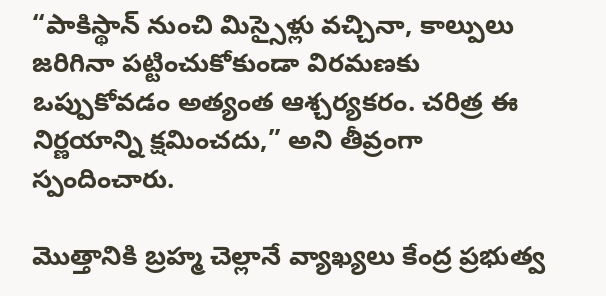“పాకిస్థాన్ నుంచి మిస్సైళ్లు వచ్చినా, కాల్పులు జరిగినా పట్టించుకోకుండా విరమణకు ఒప్పుకోవడం అత్యంత ఆశ్చర్యకరం. చరిత్ర ఈ నిర్ణయాన్ని క్షమించదు,” అని తీవ్రంగా స్పందించారు.

మొత్తానికి బ్రహ్మ చెల్లానే వ్యాఖ్యలు కేంద్ర ప్రభుత్వ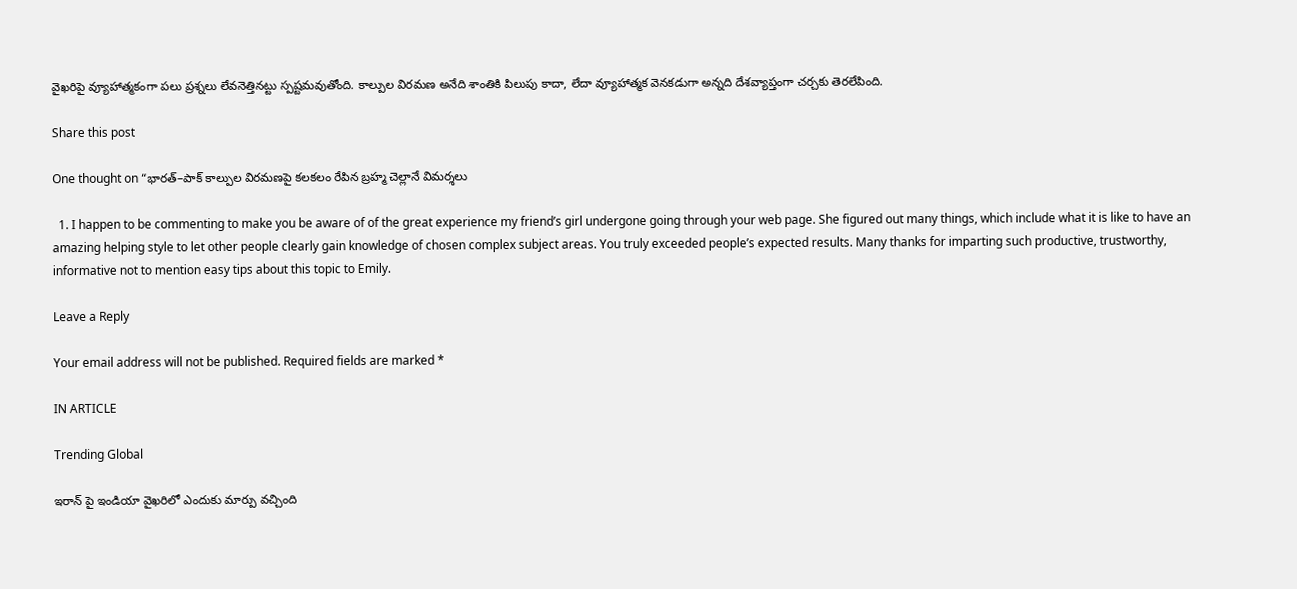వైఖరిపై వ్యూహాత్మకంగా పలు ప్రశ్నలు లేవనెత్తినట్టు స్పష్టమవుతోంది. కాల్పుల విరమణ అనేది శాంతికి పిలుపు కాదా, లేదా వ్యూహాత్మక వెనకడుగా అన్నది దేశవ్యాప్తంగా చర్చకు తెరలేపింది.

Share this post

One thought on “భారత్–పాక్ కాల్పుల విరమణపై కలకలం రేపిన బ్రహ్మ చెల్లానే విమర్శలు

  1. I happen to be commenting to make you be aware of of the great experience my friend’s girl undergone going through your web page. She figured out many things, which include what it is like to have an amazing helping style to let other people clearly gain knowledge of chosen complex subject areas. You truly exceeded people’s expected results. Many thanks for imparting such productive, trustworthy, informative not to mention easy tips about this topic to Emily.

Leave a Reply

Your email address will not be published. Required fields are marked *

IN ARTICLE

Trending Global

ఇరాన్ పై ఇండియా వైఖరిలో ఎందుకు మార్పు వచ్చింది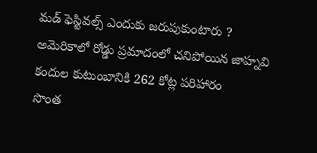మడ్ ఫెస్టివల్స్ ఎందుకు జరుపుకుంటారు ?
అమెరికాలో రోడ్డు ప్రమాదంలో చనిపోయిన జాహ్నవి కందుల కుటుంబానికి 262 కోట్ల పరిహారం
సొంత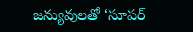జన్యువులతో ‘సూపర్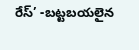రేస్’ -బట్టబయలైన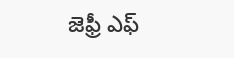జెఫ్రీ ఎఫ్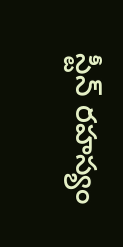స్టీన్ రహస్యం